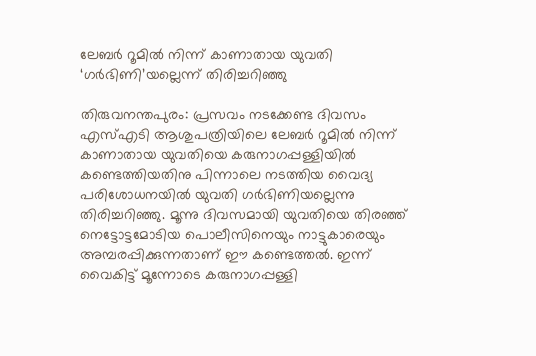ലേബര്‍ റൂമില്‍ നിന്ന് കാണാതായ യുവതി ‘ഗര്‍ഭിണി’യല്ലെന്ന് തിരിച്ചറിഞ്ഞു

തിരുവനന്തപുരം: പ്രസവം നടക്കേണ്ട ദിവസം എസ്എടി ആശുപത്രിയിലെ ലേബര്‍ റൂമില്‍ നിന്ന് കാണാതായ യുവതിയെ കരുനാഗപ്പള്ളിയില്‍ കണ്ടെത്തിയതിനു പിന്നാലെ നടത്തിയ വൈദ്യ പരിശോധനയില്‍ യുവതി ഗര്‍ഭിണിയല്ലെന്നു തിരിച്ചറിഞ്ഞു. മൂന്നു ദിവസമായി യുവതിയെ തിരഞ്ഞ് നെട്ടോട്ടമോടിയ പൊലീസിനെയും നാട്ടുകാരെയും അമ്പരപ്പിക്കുന്നതാണ് ഈ കണ്ടെത്തല്‍. ഇന്ന് വൈകിട്ട് മൂന്നോടെ കരുനാഗപ്പള്ളി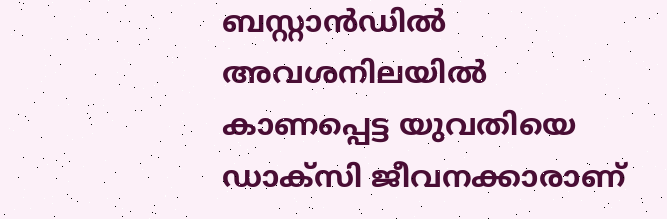ബസ്റ്റാന്‍ഡില്‍ അവശനിലയില്‍ കാണപ്പെട്ട യുവതിയെ ഡാക്സി ജീവനക്കാരാണ്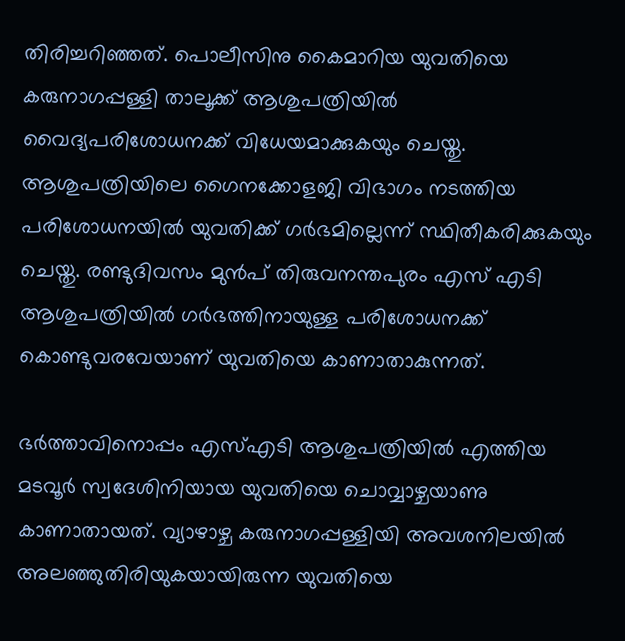തിരിച്ചറിഞ്ഞത്. പൊലീസിനു കൈമാറിയ യുവതിയെ കരുനാഗപ്പള്ളി താലൂക്ക് ആശുപത്രിയില്‍ വൈദ്യപരിശോധനക്ക് വിധേയമാക്കുകയും ചെയ്തു. ആശുപത്രിയിലെ ഗൈനക്കോളജി വിഭാഗം നടത്തിയ പരിശോധനയില്‍ യുവതിക്ക് ഗര്‍ഭമില്ലെന്ന് സ്ഥിതീകരിക്കുകയും ചെയ്തു. രണ്ടുദിവസം മുന്‍പ് തിരുവനന്തപുരം എസ് എടി ആശുപത്രിയില്‍ ഗര്‍ഭത്തിനായുള്ള പരിശോധനക്ക് കൊണ്ടുവരവേയാണ് യുവതിയെ കാണാതാകുന്നത്.

ഭര്‍ത്താവിനൊപ്പം എസ്എടി ആശുപത്രിയില്‍ എത്തിയ മടവൂര്‍ സ്വദേശിനിയായ യുവതിയെ ചൊവ്വാഴ്ചയാണു കാണാതായത്. വ്യാഴാഴ്ച കരുനാഗപ്പള്ളിയി അവശനിലയില്‍ അലഞ്ഞുതിരിയുകയായിരുന്ന യുവതിയെ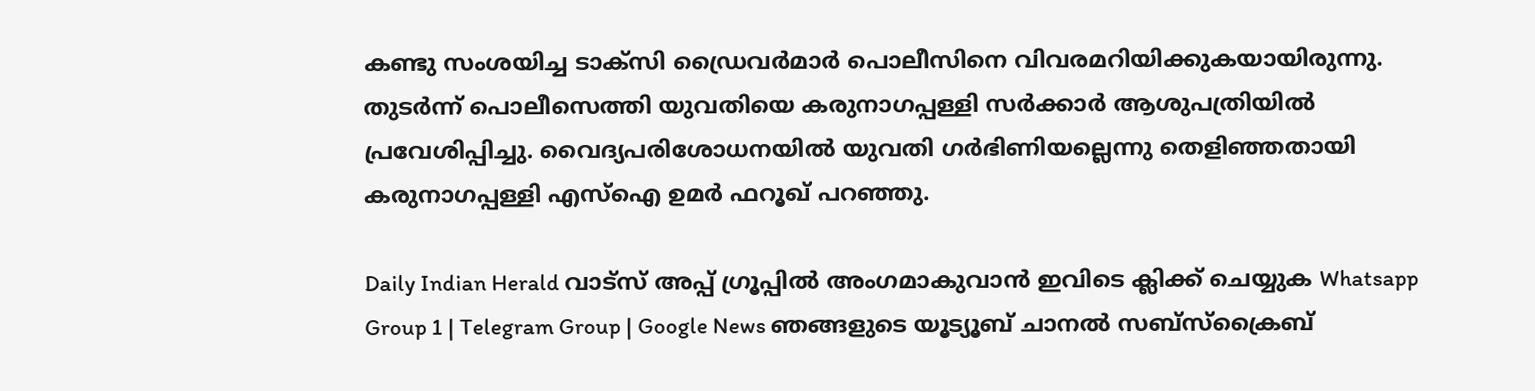കണ്ടു സംശയിച്ച ടാക്‌സി ഡ്രൈവര്‍മാര്‍ പൊലീസിനെ വിവരമറിയിക്കുകയായിരുന്നു. തുടര്‍ന്ന് പൊലീസെത്തി യുവതിയെ കരുനാഗപ്പള്ളി സര്‍ക്കാര്‍ ആശുപത്രിയില്‍ പ്രവേശിപ്പിച്ചു. വൈദ്യപരിശോധനയില്‍ യുവതി ഗര്‍ഭിണിയല്ലെന്നു തെളിഞ്ഞതായി കരുനാഗപ്പള്ളി എസ്‌ഐ ഉമര്‍ ഫറൂഖ് പറഞ്ഞു.

Daily Indian Herald വാട്സ് അപ്പ് ഗ്രൂപ്പിൽ അംഗമാകുവാൻ ഇവിടെ ക്ലിക്ക് ചെയ്യുക Whatsapp Group 1 | Telegram Group | Google News ഞങ്ങളുടെ യൂട്യൂബ് ചാനൽ സബ്സ്ക്രൈബ്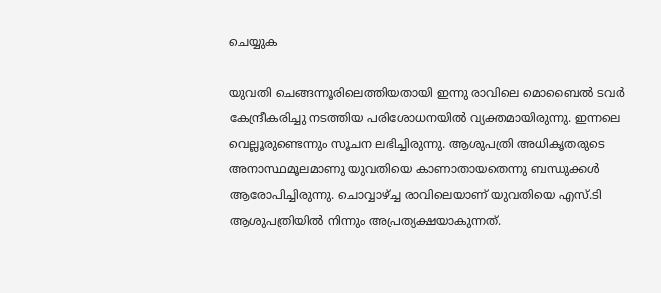ചെയ്യുക

യുവതി ചെങ്ങന്നൂരിലെത്തിയതായി ഇന്നു രാവിലെ മൊബൈല്‍ ടവര്‍ കേന്ദ്രീകരിച്ചു നടത്തിയ പരിശോധനയില്‍ വ്യക്തമായിരുന്നു. ഇന്നലെ വെല്ലൂരുണ്ടെന്നും സൂചന ലഭിച്ചിരുന്നു. ആശുപത്രി അധികൃതരുടെ അനാസ്ഥമൂലമാണു യുവതിയെ കാണാതായതെന്നു ബന്ധുക്കള്‍ ആരോപിച്ചിരുന്നു. ചൊവ്വാഴ്ച്ച രാവിലെയാണ് യുവതിയെ എസ്.ടി ആശുപത്രിയില്‍ നിന്നും അപ്രത്യക്ഷയാകുന്നത്.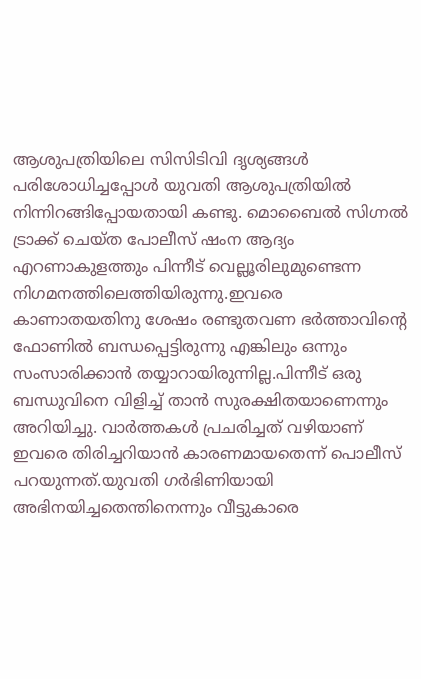ആശുപത്രിയിലെ സിസിടിവി ദൃശ്യങ്ങള്‍ പരിശോധിച്ചപ്പോള്‍ യുവതി ആശുപത്രിയില്‍ നിന്നിറങ്ങിപ്പോയതായി കണ്ടു. മൊബൈല്‍ സിഗ്നല്‍ ട്രാക്ക് ചെയ്ത പോലീസ് ഷംന ആദ്യം എറണാകുളത്തും പിന്നീട് വെല്ലൂരിലുമുണ്ടെന്ന നിഗമനത്തിലെത്തിയിരുന്നു.ഇവരെ കാണാതയതിനു ശേഷം രണ്ടുതവണ ഭര്‍ത്താവിന്റെ ഫോണില്‍ ബന്ധപ്പെട്ടിരുന്നു എങ്കിലും ഒന്നും സംസാരിക്കാന്‍ തയ്യാറായിരുന്നില്ല.പിന്നീട് ഒരു ബന്ധുവിനെ വിളിച്ച് താന്‍ സുരക്ഷിതയാണെന്നും അറിയിച്ചു. വാര്‍ത്തകള്‍ പ്രചരിച്ചത് വഴിയാണ് ഇവരെ തിരിച്ചറിയാന്‍ കാരണമായതെന്ന് പൊലീസ് പറയുന്നത്.യുവതി ഗര്‍ഭിണിയായി അഭിനയിച്ചതെന്തിനെന്നും വീട്ടുകാരെ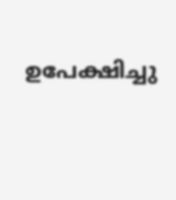ഉപേക്ഷിച്ചു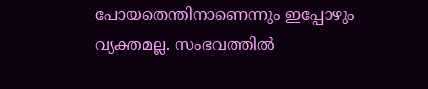പോയതെന്തിനാണെന്നും ഇപ്പോഴും വ്യക്തമല്ല. സംഭവത്തില്‍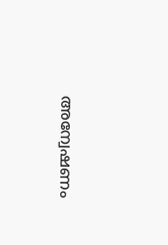അന്വേഷണം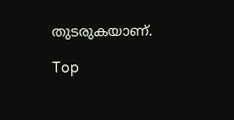തുടരുകയാണ്.

Top